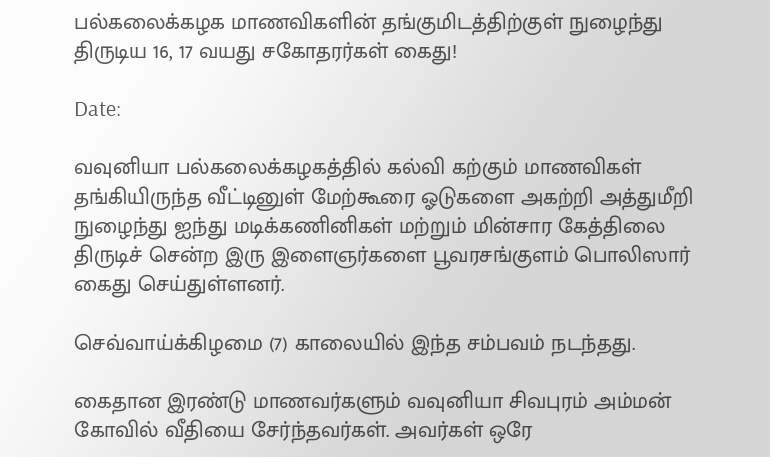பல்கலைக்கழக மாணவிகளின் தங்குமிடத்திற்குள் நுழைந்து திருடிய 16, 17 வயது சகோதரர்கள் கைது!

Date:

வவுனியா பல்கலைக்கழகத்தில் கல்வி கற்கும் மாணவிகள் தங்கியிருந்த வீட்டினுள் மேற்கூரை ஓடுகளை அகற்றி அத்துமீறி நுழைந்து ஐந்து மடிக்கணினிகள் மற்றும் மின்சார கேத்திலை திருடிச் சென்ற இரு இளைஞர்களை பூவரசங்குளம் பொலிஸார் கைது செய்துள்ளனர்.

செவ்வாய்க்கிழமை (7) காலையில் இந்த சம்பவம் நடந்தது.

கைதான இரண்டு மாணவர்களும் வவுனியா சிவபுரம் அம்மன் கோவில் வீதியை சேர்ந்தவர்கள். அவர்கள் ஒரே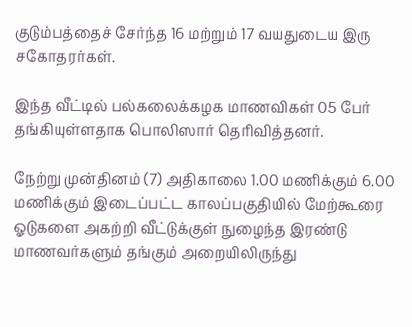குடும்பத்தைச் சேர்ந்த 16 மற்றும் 17 வயதுடைய இரு சகோதரர்கள்.

இந்த வீட்டில் பல்கலைக்கழக மாணவிகள் 05 பேர் தங்கியுள்ளதாக பொலிஸார் தெரிவித்தனர்.

நேற்று முன்தினம் (7) அதிகாலை 1.00 மணிக்கும் 6.00 மணிக்கும் இடைப்பட்ட காலப்பகுதியில் மேற்கூரை ஓடுகளை அகற்றி வீட்டுக்குள் நுழைந்த இரண்டு மாணவர்களும் தங்கும் அறையிலிருந்து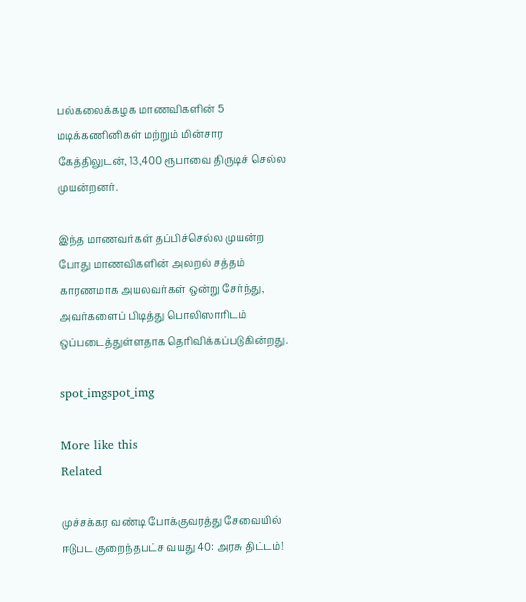பல்கலைக்கழக மாணவிகளின் 5 மடிக்கணினிகள் மற்றும் மின்சார கேத்திலுடன், 13,400 ரூபாவை திருடிச் செல்ல முயன்றனர்.

இந்த மாணவர்கள் தப்பிச்செல்ல முயன்ற போது மாணவிகளின் அலறல் சத்தம் காரணமாக அயலவர்கள் ஒன்று சேர்ந்து, அவர்களைப் பிடித்து பொலிஸாரிடம் ஒப்படைத்துள்ளதாக தெரிவிக்கப்படுகின்றது.

spot_imgspot_img

More like this
Related

முச்சக்கர வண்டி போக்குவரத்து சேவையில் ஈடுபட குறைந்தபட்ச வயது 40: அரசு திட்டம்!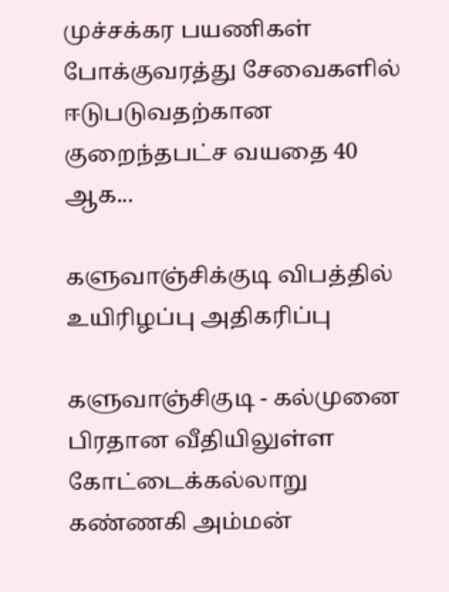முச்சக்கர பயணிகள் போக்குவரத்து சேவைகளில் ஈடுபடுவதற்கான குறைந்தபட்ச வயதை 40 ஆக...

களுவாஞ்சிக்குடி விபத்தில் உயிரிழப்பு அதிகரிப்பு

களுவாஞ்சிகுடி - கல்முனை பிரதான வீதியிலுள்ள கோட்டைக்கல்லாறு கண்ணகி அம்மன்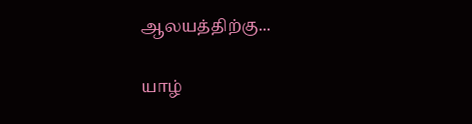ஆலயத்திற்கு...

யாழ்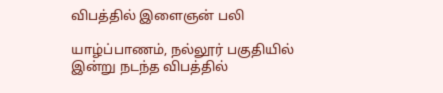விபத்தில் இளைஞன் பலி

யாழ்ப்பாணம், நல்லூர் பகுதியில் இன்று நடந்த விபத்தில்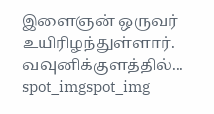இளைஞன் ஒருவர் உயிரிழந்துள்ளார். வவுனிக்குளத்தில்...
spot_imgspot_img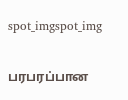spot_imgspot_img

பரபரப்பான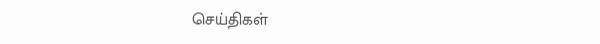செய்திகள்